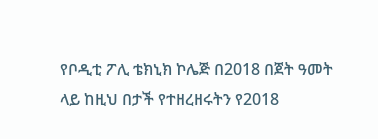የቦዲቲ ፖሊ ቴክኒክ ኮሌጅ በ2018 በጀት ዓመት ላይ ከዚህ በታች የተዘረዘሩትን የ2018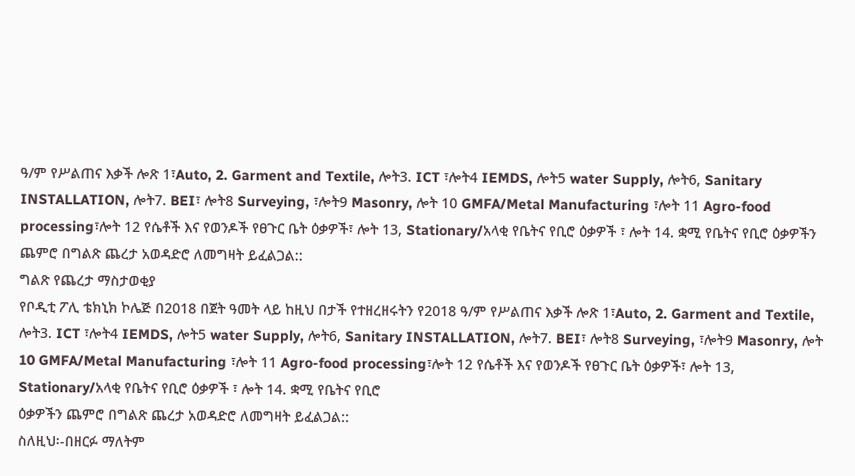ዓ/ም የሥልጠና እቃች ሎጽ 1፣Auto, 2. Garment and Textile, ሎት3. ICT ፣ሎት4 IEMDS, ሎት5 water Supply, ሎት6, Sanitary INSTALLATION, ሎት7. BEI፣ ሎት8 Surveying, ፣ሎት9 Masonry, ሎት 10 GMFA/Metal Manufacturing ፣ሎት 11 Agro-food processing፣ሎት 12 የሴቶች እና የወንዶች የፀጉር ቤት ዕቃዎች፣ ሎት 13, Stationary/አላቂ የቤትና የቢሮ ዕቃዎች ፣ ሎት 14. ቋሚ የቤትና የቢሮ ዕቃዎችን ጨምሮ በግልጽ ጨረታ አወዳድሮ ለመግዛት ይፈልጋል::
ግልጽ የጨረታ ማስታወቂያ
የቦዲቲ ፖሊ ቴክኒክ ኮሌጅ በ2018 በጀት ዓመት ላይ ከዚህ በታች የተዘረዘሩትን የ2018 ዓ/ም የሥልጠና እቃች ሎጽ 1፣Auto, 2. Garment and Textile, ሎት3. ICT ፣ሎት4 IEMDS, ሎት5 water Supply, ሎት6, Sanitary INSTALLATION, ሎት7. BEI፣ ሎት8 Surveying, ፣ሎት9 Masonry, ሎት 10 GMFA/Metal Manufacturing ፣ሎት 11 Agro-food processing፣ሎት 12 የሴቶች እና የወንዶች የፀጉር ቤት ዕቃዎች፣ ሎት 13, Stationary/አላቂ የቤትና የቢሮ ዕቃዎች ፣ ሎት 14. ቋሚ የቤትና የቢሮ
ዕቃዎችን ጨምሮ በግልጽ ጨረታ አወዳድሮ ለመግዛት ይፈልጋል::
ስለዚህ፡-በዘርፉ ማለትም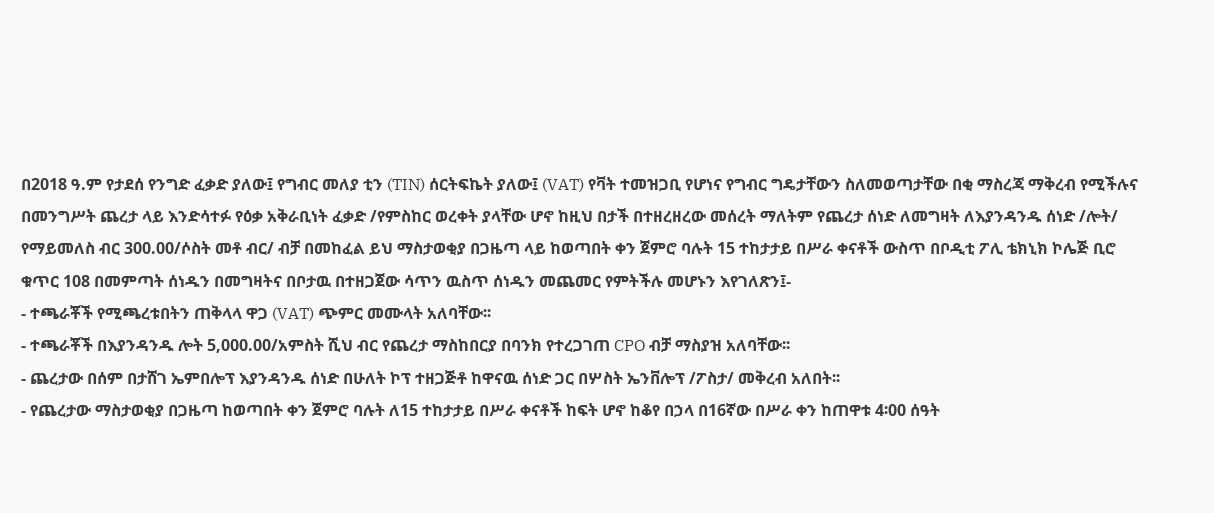በ2018 ዓ.ም የታደሰ የንግድ ፈቃድ ያለው፤ የግብር መለያ ቲን (TIN) ሰርትፍኬት ያለው፤ (VAT) የቫት ተመዝጋቢ የሆነና የግብር ግዴታቸውን ስለመወጣታቸው በቂ ማስረጃ ማቅረብ የሚችሉና በመንግሥት ጨረታ ላይ እንድሳተፉ የዕቃ አቅራቢነት ፈቃድ /የምስከር ወረቀት ያላቸው ሆኖ ከዚህ በታች በተዘረዘረው መሰረት ማለትም የጨረታ ሰነድ ለመግዛት ለእያንዳንዱ ሰነድ /ሎት/ የማይመለስ ብር 300.00/ሶስት መቶ ብር/ ብቻ በመከፈል ይህ ማስታወቂያ በጋዜጣ ላይ ከወጣበት ቀን ጀምሮ ባሉት 15 ተከታታይ በሥራ ቀናቶች ውስጥ በቦዲቲ ፖሊ ቴክኒክ ኮሌጅ ቢሮ ቁጥር 108 በመምጣት ሰነዱን በመግዛትና በቦታዉ በተዘጋጀው ሳጥን ዉስጥ ሰነዱን መጨመር የምትችሉ መሆኑን እየገለጽን፤-
- ተጫራቾች የሚጫረቱበትን ጠቅላላ ዋጋ (VAT) ጭምር መሙላት አለባቸው፡፡
- ተጫራቾች በእያንዳንዱ ሎት 5,000.00/አምስት ሺህ ብር የጨረታ ማስከበርያ በባንክ የተረጋገጠ CPO ብቻ ማስያዝ አለባቸው፡፡
- ጨረታው በሰም በታሸገ ኤምበሎፕ እያንዳንዱ ሰነድ በሁለት ኮፕ ተዘጋጅቶ ከዋናዉ ሰነድ ጋር በሦስት ኤንቨሎፕ /ፖስታ/ መቅረብ አለበት፡፡
- የጨረታው ማስታወቂያ በጋዜጣ ከወጣበት ቀን ጀምሮ ባሉት ለ15 ተከታታይ በሥራ ቀናቶች ከፍት ሆኖ ከቆየ በኃላ በ16ኛው በሥራ ቀን ከጠዋቱ 4፡00 ሰዓት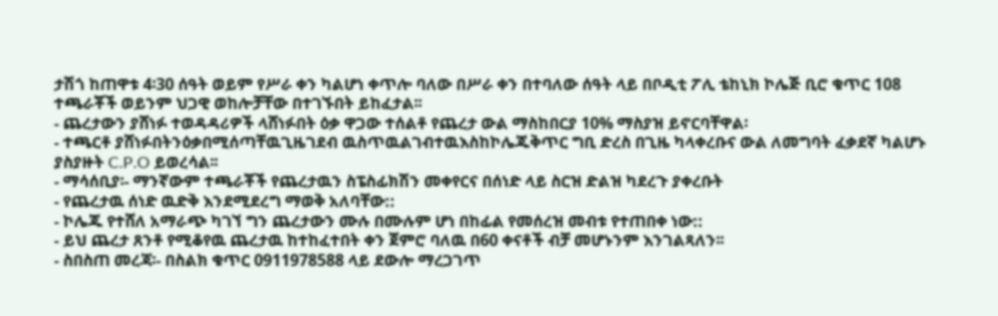ታሽጎ ከጠዋቱ 4፡30 ሰዓት ወይም የሥራ ቀን ካልሆነ ቀጥሎ ባለው በሥራ ቀን በተባለው ሰዓት ላይ በቦዲቲ ፖሊ ቴከኒክ ኮሌጅ ቢሮ ቁጥር 108 ተጫራቾች ወይንም ህጋዊ ወከሎቻቸው በተገኙበት ይከፈታል፡፡
- ጨረታውን ያሸነፉ ተወዳዳሪዎች ላሸነፉበት ዕቃ ዋጋው ተሰልቶ የጨረታ ውል ማስከበርያ 10% ማስያዝ ይኖርባቸዋል፡
- ተጫርቶ ያሸነፉበትንዕቃበሚሰጣቸዉጊዜገደብ ዉስጥዉልገብተዉእስከኮሌጁቅጥር ግቢ ድረስ በጊዜ ካላቀረቡና ውል ለመግባት ፈቃደኛ ካልሆኑ ያስያዙት C.P.O ይወረሳል፡፡
- ማሳሰቢያ፡- ማንኛውም ተጫራቾች የጨረታዉን ስፔስፊክሽን መቀየርና በሰነድ ላይ ስርዝ ድልዝ ካደረጉ ያቀረቡት
- የጨረታዉ ሰነድ ዉድቅ እንደሚደረግ ማወቅ አለባቸው::
- ኮሌጁ የተሸለ አማራጭ ካገኘ ግን ጨረታውን ሙሉ በሙሉም ሆነ በከፊል የመሰረዝ መብቱ የተጠበቀ ነው::
- ይህ ጨረታ ጸንቶ የሚቆየዉ ጨረታዉ ከተከፈተበት ቀን ጀምሮ ባለዉ በ60 ቀናቶች ብቻ መሆኑንም እንገልጻለን፡፡
- ስበስጠ መረጃ፡- በስልክ ቁጥር 0911978588 ላይ ደውሎ ማረጋገጥ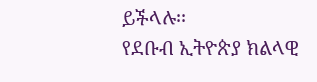ይችላሉ፡፡
የደቡብ ኢትዮጵያ ክልላዊ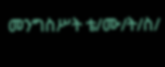መንግስሥት ቴ/ሙ/ት/ስ/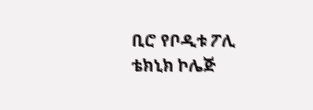ቢሮ የቦዲቱ ፖሊ ቴክኒክ ኮሌጅ